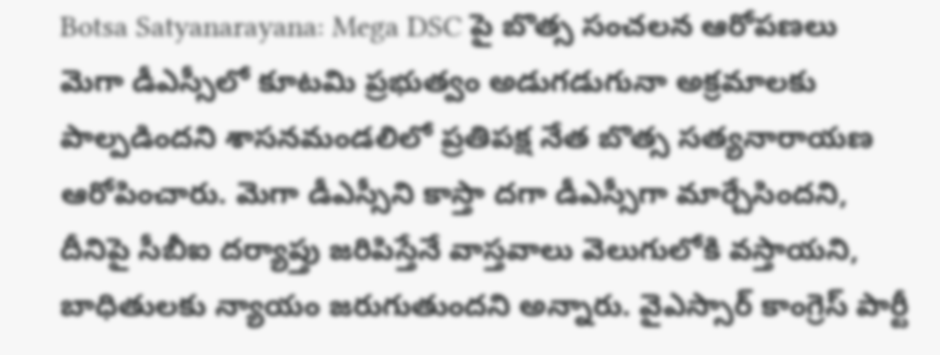Botsa Satyanarayana: Mega DSC పై బొత్స సంచలన ఆరోపణలు
మెగా డీఎస్సీలో కూటమి ప్రభుత్వం అడుగడుగునా అక్రమాలకు పాల్పడిందని శాసనమండలిలో ప్రతిపక్ష నేత బొత్స సత్యనారాయణ ఆరోపించారు. మెగా డీఎస్సీని కాస్తా దగా డీఎస్సీగా మార్చేసిందని, దీనిపై సీబీఐ దర్యాప్తు జరిపిస్తేనే వాస్తవాలు వెలుగులోకి వస్తాయని, బాధితులకు న్యాయం జరుగుతుందని అన్నారు. వైఎస్సార్ కాంగ్రెస్ పార్టీ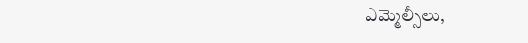ఎమ్మెల్సీలు,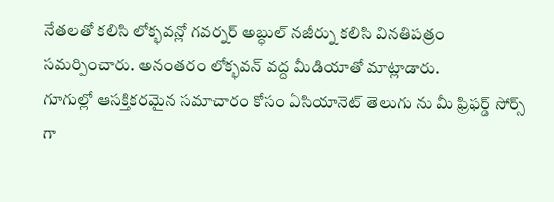నేతలతో కలిసి లోక్భవన్లో గవర్నర్ అబ్ధుల్ నజీర్ను కలిసి వినతిపత్రం సమర్పించారు. అనంతరం లోక్భవన్ వద్ద మీడియాతో మాట్లాడారు.
గూగుల్లో ఆసక్తికరమైన సమాచారం కోసం ఏసియానెట్ తెలుగు ను మీ ఫ్రిఫర్డ్ సోర్స్ గా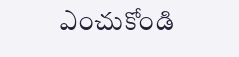ఎంచుకోండి